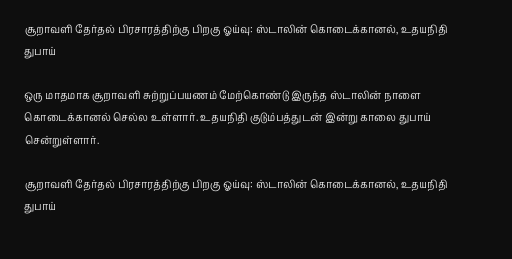சூறாவளி தேர்தல் பிரசாரத்திற்கு பிறகு ஓய்வு: ஸ்டாலின் கொடைக்கானல், உதயநிதி துபாய்

ஒரு மாதமாக சூறாவளி சுற்றுப்பயணம் மேற்கொண்டு இருந்த ஸ்டாலின் நாளை கொடைக்கானல் செல்ல உள்ளார். உதயநிதி குடும்பத்துடன் இன்று காலை துபாய் சென்றுள்ளார்.

சூறாவளி தேர்தல் பிரசாரத்திற்கு பிறகு ஓய்வு: ஸ்டாலின் கொடைக்கானல், உதயநிதி துபாய்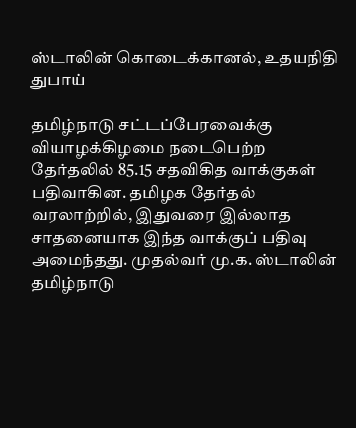ஸ்டாலின் கொடைக்கானல், உதயநிதி துபாய்

தமிழ்நாடு சட்டப்பேரவைக்கு வியாழக்கிழமை நடைபெற்ற தேர்தலில் 85.15 சதவிகித வாக்குகள் பதிவாகின. தமிழக தேர்தல் வரலாற்றில், இதுவரை இல்லாத சாதனையாக இந்த வாக்குப் பதிவு அமைந்தது. முதல்வர் மு.க. ஸ்டாலின் தமிழ்நாடு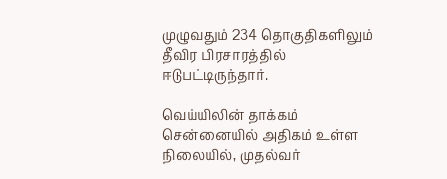முழுவதும் 234 தொகுதிகளிலும் தீவிர பிரசாரத்தில் ஈடுபட்டிருந்தார்.

வெய்யிலின் தாக்கம் சென்னையில் அதிகம் உள்ள நிலையில், முதல்வர்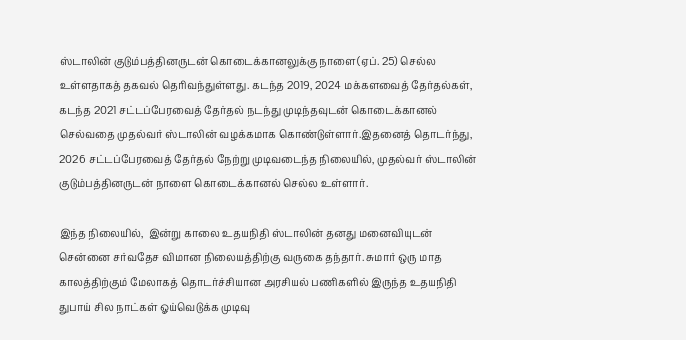ஸ்டாலின் குடும்பத்தினருடன் கொடைக்கானலுக்கு நாளை(ஏப். 25) செல்ல உள்ளதாகத் தகவல் தெரிவந்துள்ளது. கடந்த 2019, 2024 மக்களவைத் தேர்தல்கள், கடந்த 2021 சட்டப்பேரவைத் தேர்தல் நடந்து முடிந்தவுடன் கொடைக்கானல் செல்வதை முதல்வர் ஸ்டாலின் வழக்கமாக கொண்டுள்ளார்.இதனைத் தொடர்ந்து, 2026 சட்டப்பேரவைத் தேர்தல் நேற்று முடிவடைந்த நிலையில், முதல்வர் ஸ்டாலின் குடும்பத்தினருடன் நாளை கொடைக்கானல் செல்ல உள்ளார்.

இந்த நிலையில்,  இன்று காலை உதயநிதி ஸ்டாலின் தனது மனைவியுடன் சென்னை சர்வதேச விமான நிலையத்திற்கு வருகை தந்தார். சுமார் ஒரு மாத காலத்திற்கும் மேலாகத் தொடர்ச்சியான அரசியல் பணிகளில் இருந்த உதயநிதி துபாய் சில நாட்கள் ஓய்வெடுக்க முடிவு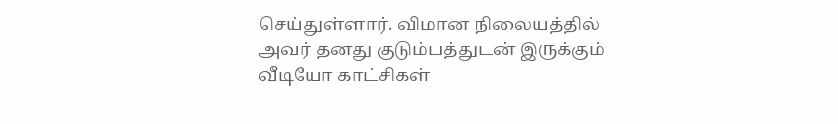செய்துள்ளார். விமான நிலையத்தில் அவர் தனது குடும்பத்துடன் இருக்கும் வீடியோ காட்சிகள்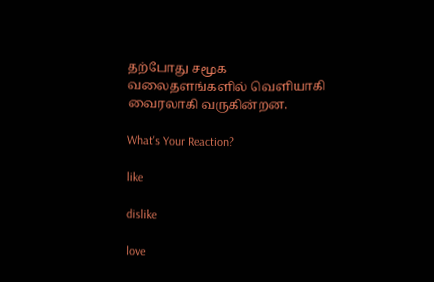தற்போது சமூக வலைதளங்களில் வெளியாகி வைரலாகி வருகின்றன.

What's Your Reaction?

like

dislike

love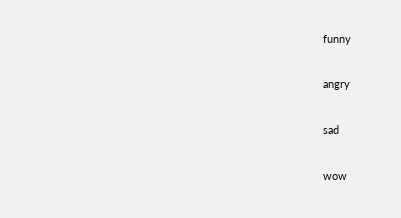funny

angry

sad

wow